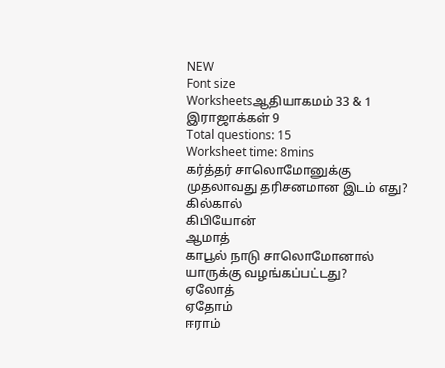NEW
Font size
Worksheetsஆதியாகமம் 33 & 1 இராஜாக்கள் 9
Total questions: 15
Worksheet time: 8mins
கர்த்தர் சாலொமோனுக்கு முதலாவது தரிசனமான இடம் எது?
கில்கால்
கிபியோன்
ஆமாத்
காபூல் நாடு சாலொமோனால் யாருக்கு வழங்கப்பட்டது?
ஏலோத்
ஏதோம்
ஈராம்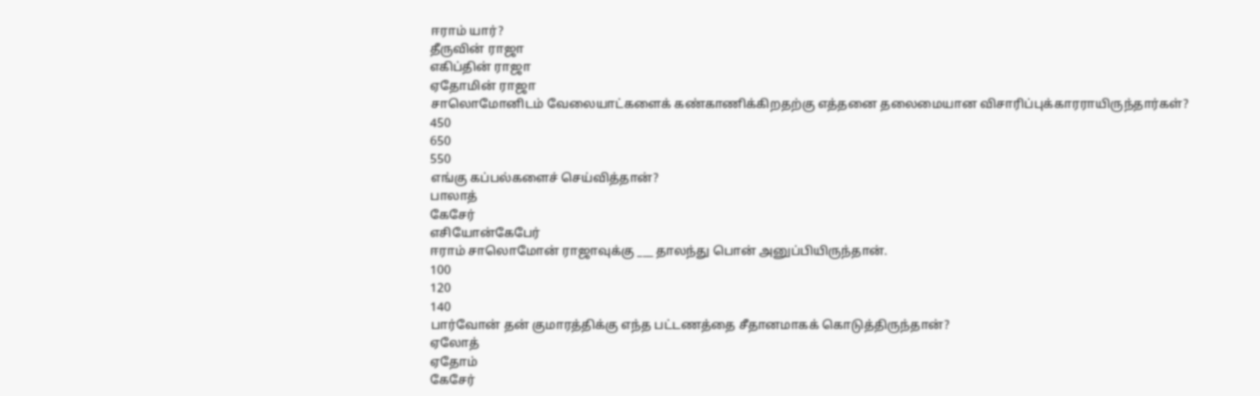ஈராம் யார்?
தீருவின் ராஜா
எகிப்தின் ராஜா
ஏதோமின் ராஜா
சாலொமோனிடம் வேலையாட்களைக் கண்காணிக்கிறதற்கு எத்தனை தலைமையான விசாரிப்புக்காரராயிருந்தார்கள்?
450
650
550
எங்கு கப்பல்களைச் செய்வித்தான்?
பாலாத்
கேசேர்
எசியோன்கேபேர்
ஈராம் சாலொமோன் ராஜாவுக்கு ___ தாலந்து பொன் அனுப்பியிருந்தான்.
100
120
140
பார்வோன் தன் குமாரத்திக்கு எந்த பட்டணத்தை சீதானமாகக் கொடுத்திருந்தான்?
ஏலோத்
ஏதோம்
கேசேர்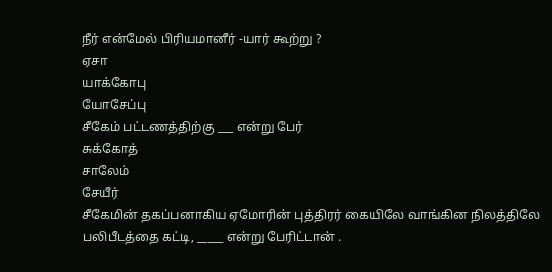நீர் என்மேல் பிரியமானீர் -யார் கூற்று ?
ஏசா
யாக்கோபு
யோசேப்பு
சீகேம் பட்டணத்திற்கு ___ என்று பேர்
சுக்கோத்
சாலேம்
சேயீர்
சீகேமின் தகப்பனாகிய ஏமோரின் புத்திரர் கையிலே வாங்கின நிலத்திலே பலிபீடத்தை கட்டி, _____ என்று பேரிட்டான் .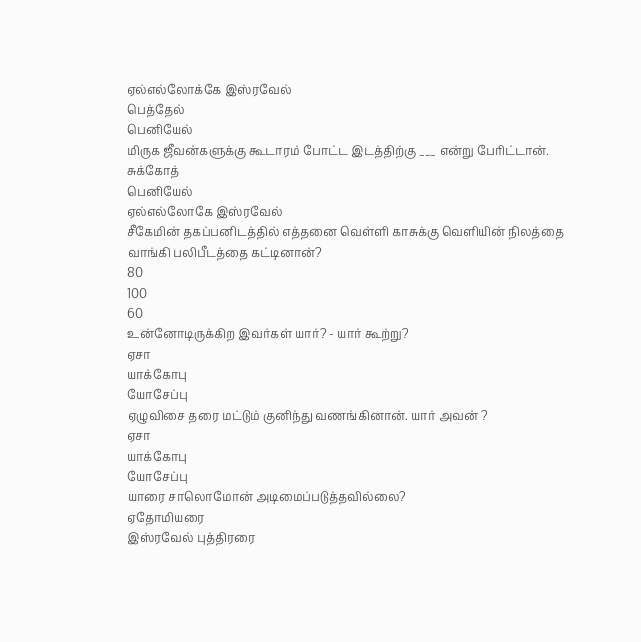ஏல்எல்லோக்கே இஸ்ரவேல்
பெத்தேல்
பெனியேல்
மிருக ஜீவன்களுக்கு கூடாரம் போட்ட இடத்திற்கு ___ என்று பேரிட்டான்.
சுக்கோத்
பெனியேல்
ஏல்எல்லோகே இஸ்ரவேல்
சீகேமின் தகப்பனிடத்தில் எத்தனை வெள்ளி காசுக்கு வெளியின் நிலத்தை வாங்கி பலிபீடத்தை கட்டினான்?
80
100
60
உன்னோடிருக்கிற இவர்கள் யார்? - யார் கூற்று?
ஏசா
யாக்கோபு
யோசேப்பு
ஏழுவிசை தரை மட்டும் குனிந்து வணங்கினான். யார் அவன் ?
ஏசா
யாக்கோபு
யோசேப்பு
யாரை சாலொமோன் அடிமைப்படுத்தவில்லை?
ஏதோமியரை
இஸ்ரவேல் புத்திரரை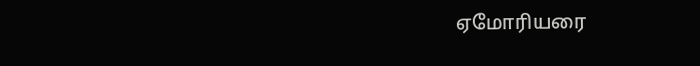ஏமோரியரை